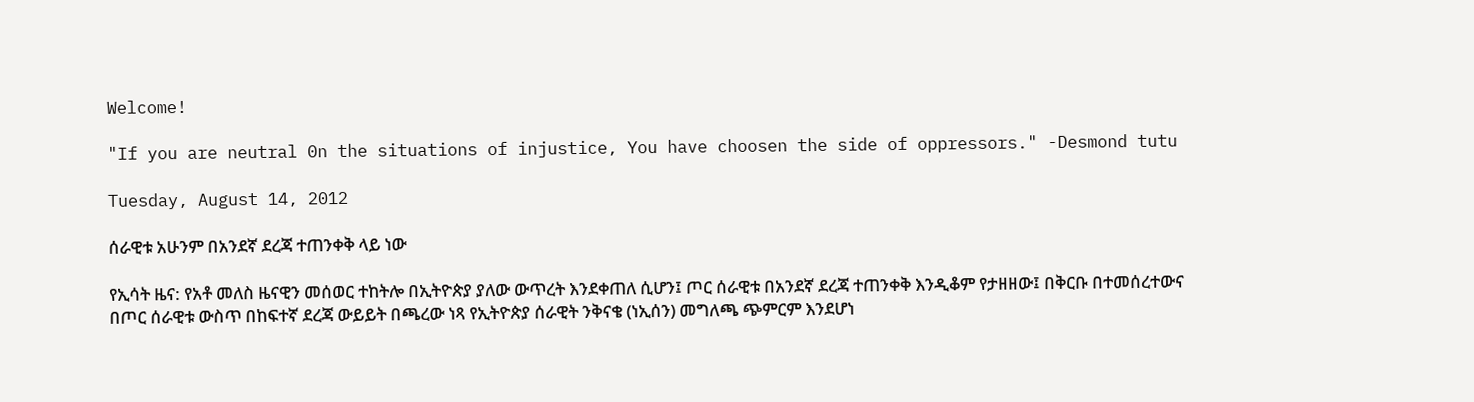Welcome!

"If you are neutral 0n the situations of injustice, You have choosen the side of oppressors." -Desmond tutu

Tuesday, August 14, 2012

ሰራዊቱ አሁንም በአንደኛ ደረጃ ተጠንቀቅ ላይ ነው

የኢሳት ዜና: የአቶ መለስ ዜናዊን መሰወር ተከትሎ በኢትዮጵያ ያለው ውጥረት እንደቀጠለ ሲሆን፤ ጦር ሰራዊቱ በአንደኛ ደረጃ ተጠንቀቅ እንዲቆም የታዘዘው፤ በቅርቡ በተመሰረተውና በጦር ሰራዊቱ ውስጥ በከፍተኛ ደረጃ ውይይት በጫረው ነጻ የኢትዮጵያ ሰራዊት ንቅናቄ (ነኢሰን) መግለጫ ጭምርም እንደሆነ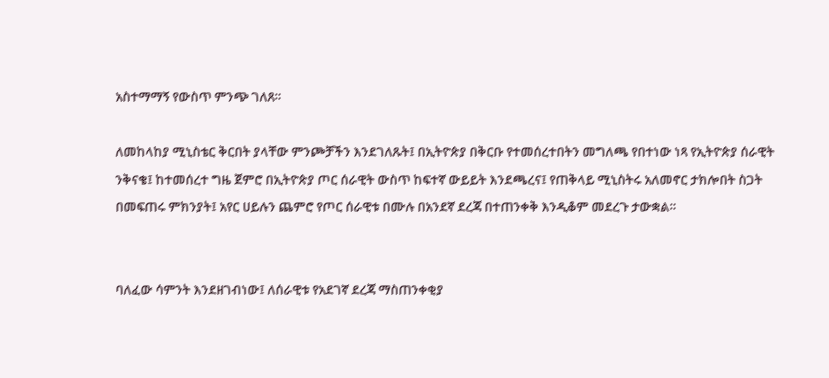አስተማማኝ የውስጥ ምንጭ ገለጸ።

ለመከላከያ ሚኒስቴር ቅርበት ያላቸው ምንጮቻችን እንደገለጹት፤ በኢትዮጵያ በቅርቡ የተመሰረተበትን መግለጫ የበተነው ነጻ የኢትዮጵያ ሰራዊት ንቅናቄ፤ ከተመሰረተ ግዜ ጀምሮ በኢትዮጵያ ጦር ሰራዊት ውስጥ ከፍተኛ ውይይት እንደጫረና፤ የጠቅላይ ሚኒስትሩ አለመኖር ታክሎበት ስጋት በመፍጠሩ ምክንያት፤ አየር ሀይሉን ጨምሮ የጦር ሰራዊቱ በሙሉ በአንደኛ ደረጃ በተጠንቀቅ እንዲቆም መደረጉ ታውቋል።


ባለፈው ሳምንት እንደዘገብነው፤ ለሰራዊቱ የአደገኛ ደረጃ ማስጠንቀቂያ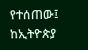የተሰጠው፤ ከኢትዮጵያ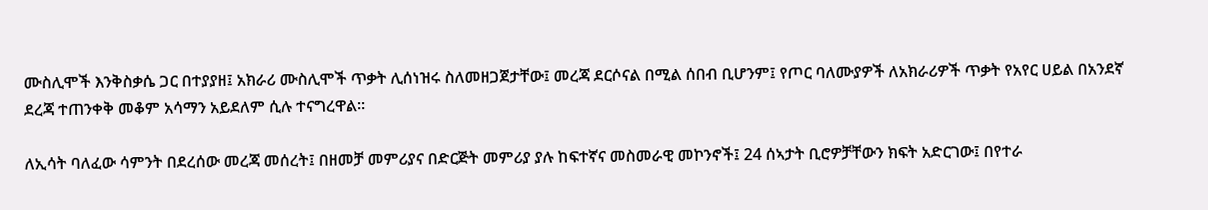ሙስሊሞች እንቅስቃሴ ጋር በተያያዘ፤ አክራሪ ሙስሊሞች ጥቃት ሊሰነዝሩ ስለመዘጋጀታቸው፤ መረጃ ደርሶናል በሚል ሰበብ ቢሆንም፤ የጦር ባለሙያዎች ለአክራሪዎች ጥቃት የአየር ሀይል በአንደኛ ደረጃ ተጠንቀቅ መቆም አሳማን አይደለም ሲሉ ተናግረዋል።

ለኢሳት ባለፈው ሳምንት በደረሰው መረጃ መሰረት፤ በዘመቻ መምሪያና በድርጅት መምሪያ ያሉ ከፍተኛና መስመራዊ መኮንኖች፤ 24 ሰኣታት ቢሮዎቻቸውን ክፍት አድርገው፤ በየተራ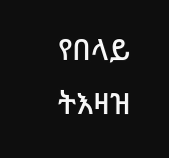የበላይ ትእዛዝ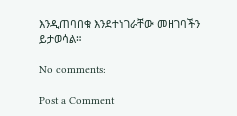እንዲጠባበቁ እንደተነገራቸው መዘገባችን ይታወሳል።

No comments:

Post a Comment